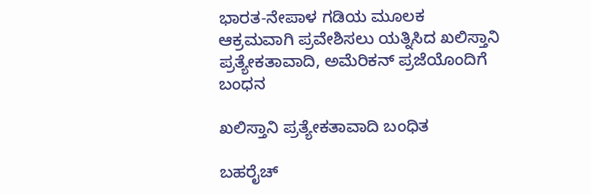ಭಾರತ-ನೇಪಾಳ ಗಡಿಯ ಮೂಲಕ ಆಕ್ರಮವಾಗಿ ಪ್ರವೇಶಿಸಲು ಯತ್ನಿಸಿದ ಖಲಿಸ್ತಾನಿ ಪ್ರತ್ಯೇಕತಾವಾದಿ, ಅಮೆರಿಕನ್ ಪ್ರಜೆಯೊಂದಿಗೆ ಬಂಧನ

ಖಲಿಸ್ತಾನಿ ಪ್ರತ್ಯೇಕತಾವಾದಿ ಬಂಧಿತ

ಬಹರೈಚ್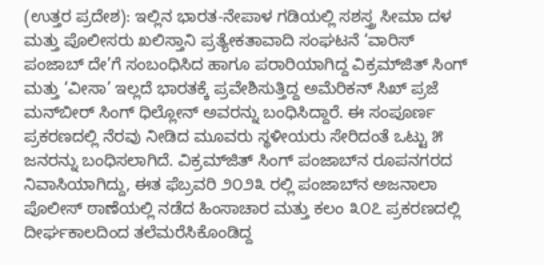(ಉತ್ತರ ಪ್ರದೇಶ): ಇಲ್ಲಿನ ಭಾರತ-ನೇಪಾಳ ಗಡಿಯಲ್ಲಿ ಸಶಸ್ತ್ರ ಸೀಮಾ ದಳ ಮತ್ತು ಪೊಲೀಸರು ಖಲಿಸ್ತಾನಿ ಪ್ರತ್ಯೇಕತಾವಾದಿ ಸಂಘಟನೆ ‘ವಾರಿಸ್ ಪಂಜಾಬ್ ದೇ’ಗೆ ಸಂಬಂಧಿಸಿದ ಹಾಗೂ ಪರಾರಿಯಾಗಿದ್ದ ವಿಕ್ರಮ್‌ಜಿತ್ ಸಿಂಗ್ ಮತ್ತು ‘ವೀಸಾ’ ಇಲ್ಲದೆ ಭಾರತಕ್ಕೆ ಪ್ರವೇಶಿಸುತ್ತಿದ್ದ ಅಮೆರಿಕನ್ ಸಿಖ್ ಪ್ರಜೆ ಮನ್‌ಬೀರ್ ಸಿಂಗ್ ಧಿಲ್ಲೋನ್ ಅವರನ್ನು ಬಂಧಿಸಿದ್ದಾರೆ. ಈ ಸಂಪೂರ್ಣ ಪ್ರಕರಣದಲ್ಲಿ ನೆರವು ನೀಡಿದ ಮೂವರು ಸ್ಥಳೀಯರು ಸೇರಿದಂತೆ ಒಟ್ಟು ೫ ಜನರನ್ನು ಬಂಧಿಸಲಾಗಿದೆ. ವಿಕ್ರಮ್‌ಜಿತ್ ಸಿಂಗ್ ಪಂಜಾಬ್‌ನ ರೂಪನಗರದ ನಿವಾಸಿಯಾಗಿದ್ದು, ಈತ ಫೆಬ್ರವರಿ ೨೦೨೩ ರಲ್ಲಿ ಪಂಜಾಬ್‌ನ ಅಜನಾಲಾ ಪೊಲೀಸ್ ಠಾಣೆಯಲ್ಲಿ ನಡೆದ ಹಿಂಸಾಚಾರ ಮತ್ತು ಕಲಂ ೩೦೭ ಪ್ರಕರಣದಲ್ಲಿ ದೀರ್ಘಕಾಲದಿಂದ ತಲೆಮರೆಸಿಕೊಂಡಿದ್ದ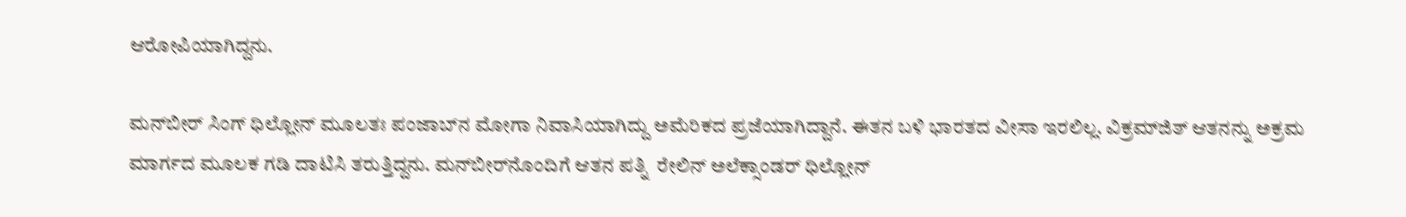ಆರೋಪಿಯಾಗಿದ್ದನು.

ಮನ್‌ಬೀರ್ ಸಿಂಗ್ ಧಿಲ್ಲೋನ್ ಮೂಲತಃ ಪಂಜಾಬ್‌ನ ಮೋಗಾ ನಿವಾಸಿಯಾಗಿದ್ದು ಅಮೆರಿಕದ ಪ್ರಜೆಯಾಗಿದ್ದಾನೆ. ಈತನ ಬಳಿ ಭಾರತದ ವೀಸಾ ಇರಲಿಲ್ಲ. ವಿಕ್ರಮ್‌ಜಿತ್ ಆತನನ್ನು ಅಕ್ರಮ ಮಾರ್ಗದ ಮೂಲಕ ಗಡಿ ದಾಟಿಸಿ ತರುತ್ತಿದ್ದನು. ಮನ್‌ಬೀರ್‌ನೊಂದಿಗೆ ಆತನ ಪತ್ನಿ  ರೇಲಿನ್ ಅಲೆಕ್ಸಾಂಡರ್ ಧಿಲ್ಲೋನ್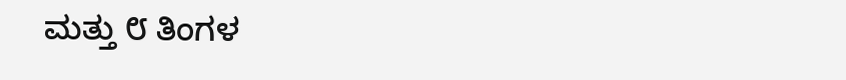ಮತ್ತು ೮ ತಿಂಗಳ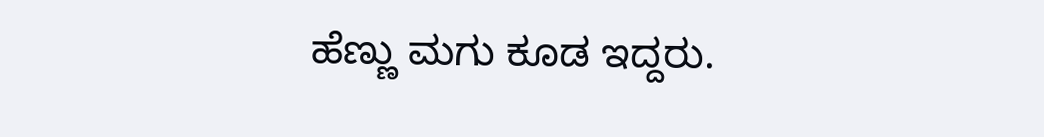ಹೆಣ್ಣು ಮಗು ಕೂಡ ಇದ್ದರು.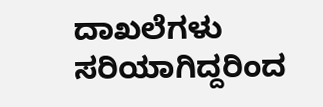ದಾಖಲೆಗಳು ಸರಿಯಾಗಿದ್ದರಿಂದ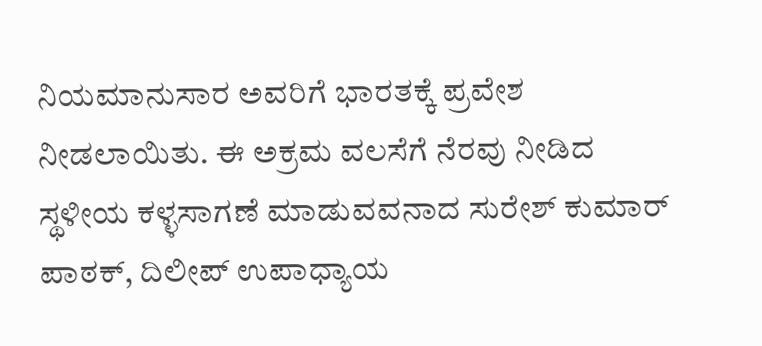ನಿಯಮಾನುಸಾರ ಅವರಿಗೆ ಭಾರತಕ್ಕೆ ಪ್ರವೇಶ ನೀಡಲಾಯಿತು. ಈ ಅಕ್ರಮ ವಲಸೆಗೆ ನೆರವು ನೀಡಿದ ಸ್ಥಳೀಯ ಕಳ್ಳಸಾಗಣೆ ಮಾಡುವವನಾದ ಸುರೇಶ್ ಕುಮಾರ್ ಪಾಠಕ್, ದಿಲೀಪ್ ಉಪಾಧ್ಯಾಯ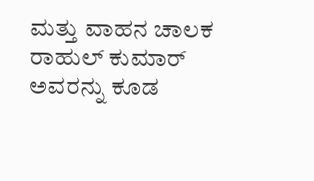ಮತ್ತು ವಾಹನ ಚಾಲಕ ರಾಹುಲ್ ಕುಮಾರ್ ಅವರನ್ನು ಕೂಡ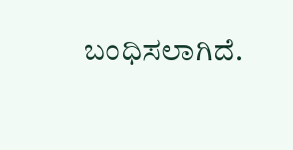ಬಂಧಿಸಲಾಗಿದೆ.